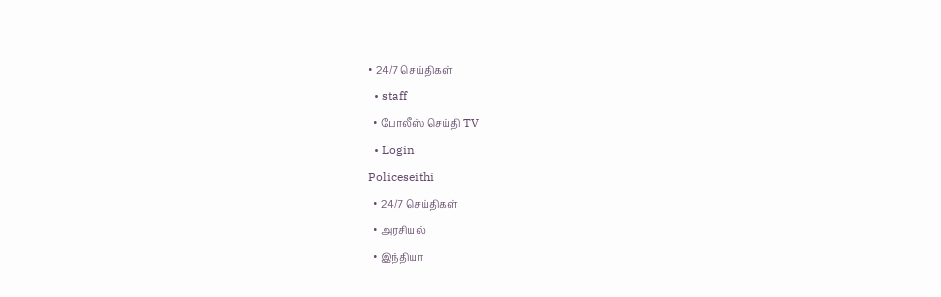• 24/7 செய்திகள்
  • staff
  • போலீஸ் செய்தி TV
  • Login
Policeseithi
  • 24/7 செய்திகள்
  • அரசியல்
  • இந்தியா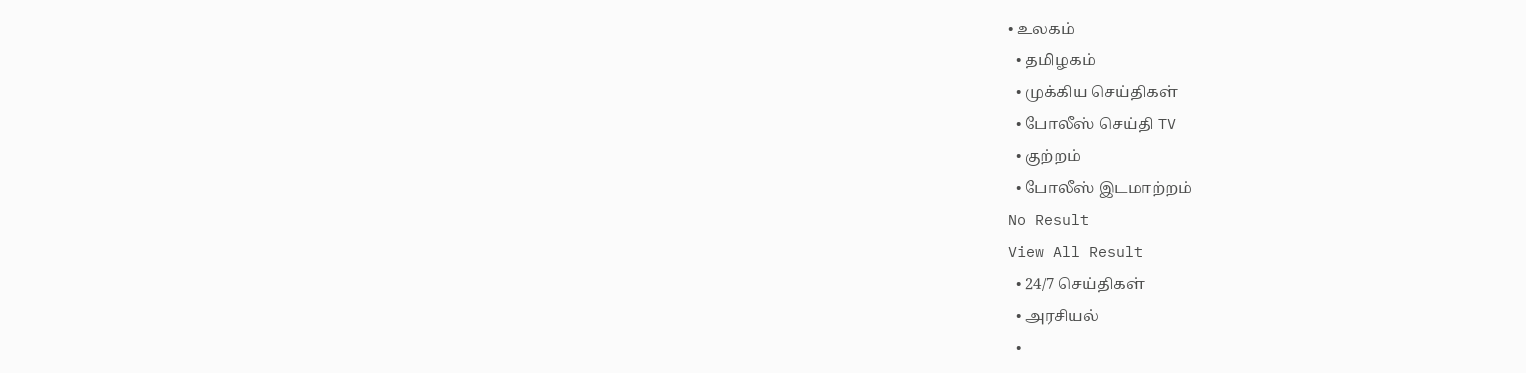• உலகம்
  • தமிழகம்
  • முக்கிய செய்திகள்
  • போலீஸ் செய்தி TV
  • குற்றம்
  • போலீஸ் இடமாற்றம்
No Result
View All Result
  • 24/7 செய்திகள்
  • அரசியல்
  •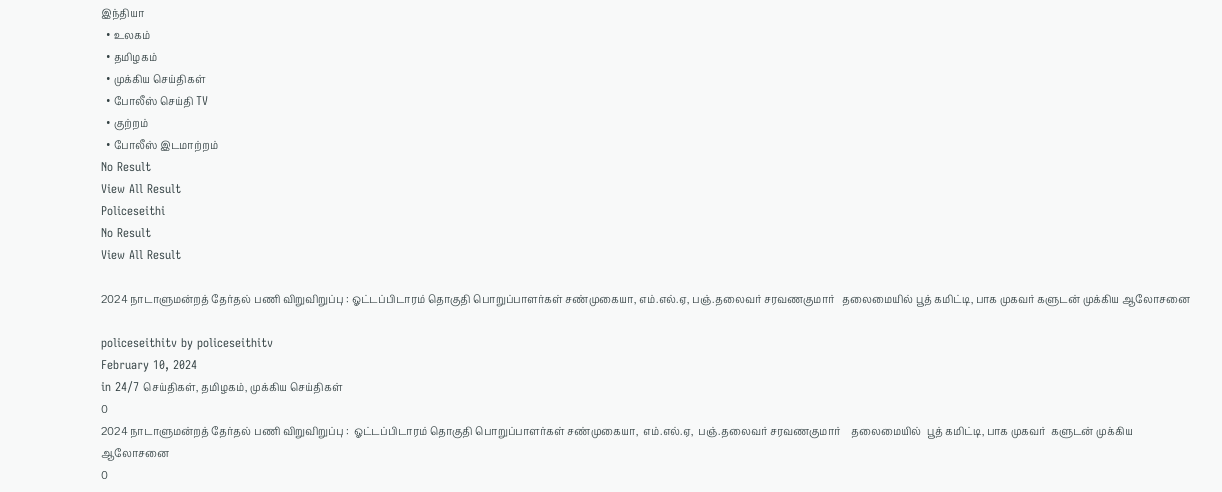இந்தியா
  • உலகம்
  • தமிழகம்
  • முக்கிய செய்திகள்
  • போலீஸ் செய்தி TV
  • குற்றம்
  • போலீஸ் இடமாற்றம்
No Result
View All Result
Policeseithi
No Result
View All Result

2024 நாடாளுமன்றத் தேர்தல் பணி விறுவிறுப்பு : ஓட்டப்பிடாரம் தொகுதி பொறுப்பாளர்கள் சண்முகையா, எம்.எல்.ஏ, பஞ்.தலைவர் சரவணகுமார்   தலைமையில் பூத் கமிட்டி, பாக முகவர் களுடன் முக்கிய ஆலோசனை

policeseithitv by policeseithitv
February 10, 2024
in 24/7 செய்திகள், தமிழகம், முக்கிய செய்திகள்
0
2024 நாடாளுமன்றத் தேர்தல் பணி விறுவிறுப்பு :  ஓட்டப்பிடாரம் தொகுதி பொறுப்பாளர்கள் சண்முகையா,  எம்.எல்.ஏ,  பஞ்.தலைவர் சரவணகுமார்    தலைமையில்  பூத் கமிட்டி, பாக முகவர்  களுடன் முக்கிய ஆலோசனை
0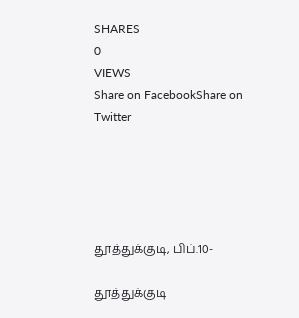SHARES
0
VIEWS
Share on FacebookShare on Twitter





தூத்துக்குடி, பிப்.10-

தூத்துக்குடி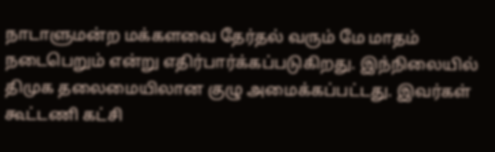நாடாளுமன்ற மக்களவை தேர்தல் வரும் மே மாதம் நடைபெறும் என்று எதிர்பார்க்கப்படுகிறது. இந்நிலையில் திமுக தலைமையிலான குழு அமைக்கப்பட்டது. இவர்கள் கூட்டணி கட்சி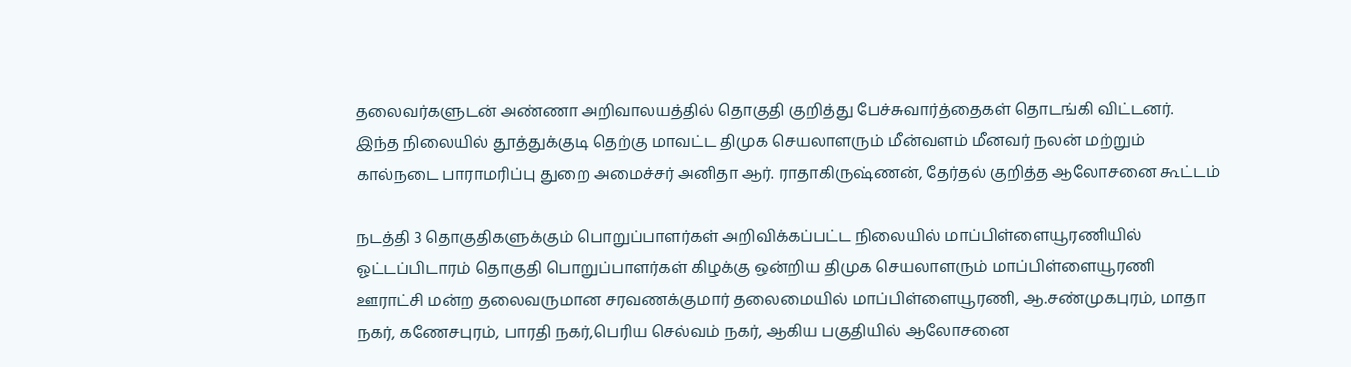தலைவர்களுடன் அண்ணா அறிவாலயத்தில் தொகுதி குறித்து பேச்சுவார்த்தைகள் தொடங்கி விட்டனர். இந்த நிலையில் தூத்துக்குடி தெற்கு மாவட்ட திமுக செயலாளரும் மீன்வளம் மீனவர் நலன் மற்றும் கால்நடை பாராமரிப்பு துறை அமைச்சர் அனிதா ஆர். ராதாகிருஷ்ணன், தேர்தல் குறித்த ஆலோசனை கூட்டம்

நடத்தி 3 தொகுதிகளுக்கும் பொறுப்பாளர்கள் அறிவிக்கப்பட்ட நிலையில் மாப்பிள்ளையூரணியில் ஓட்டப்பிடாரம் தொகுதி பொறுப்பாளர்கள் கிழக்கு ஒன்றிய திமுக செயலாளரும் மாப்பிள்ளையூரணி ஊராட்சி மன்ற தலைவருமான சரவணக்குமார் தலைமையில் மாப்பிள்ளையூரணி, ஆ.சண்முகபுரம், மாதா நகர், கணேசபுரம், பாரதி நகர்,பெரிய செல்வம் நகர், ஆகிய பகுதியில் ஆலோசனை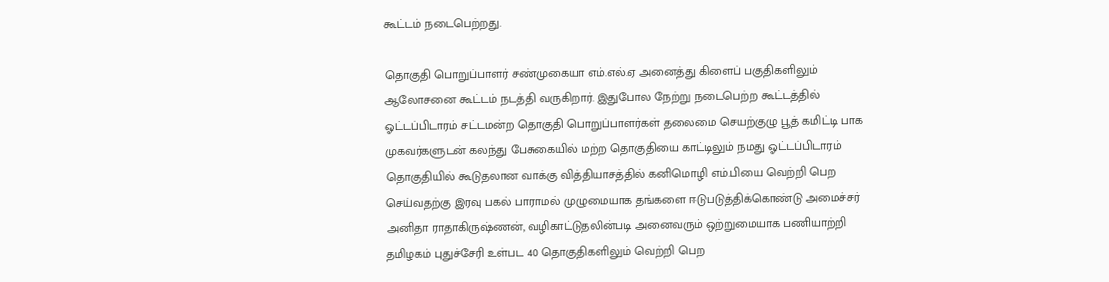கூட்டம் நடைபெற்றது.

தொகுதி பொறுப்பாளர் சண்முகையா எம்.எல்.ஏ அனைத்து கிளைப் பகுதிகளிலும் ஆலோசனை கூட்டம் நடத்தி வருகிறார். இதுபோல நேற்று நடைபெற்ற கூட்டத்தில் ஓட்டப்பிடாரம் சட்டமன்ற தொகுதி பொறுப்பாளர்கள் தலைமை செயற்குழு பூத் கமிட்டி பாக முகவர்களுடன் கலந்து பேசுகையில் மற்ற தொகுதியை காட்டிலும் நமது ஓட்டப்பிடாரம் தொகுதியில் கூடுதலான வாக்கு வித்தியாசத்தில் கனிமொழி எம்.பியை வெற்றி பெற செய்வதற்கு இரவு பகல் பாராமல் முழுமையாக தங்களை ஈடுபடுத்திக்கொண்டு அமைச்சர் அனிதா ராதாகிருஷ்ணன், வழிகாட்டுதலின்படி அனைவரும் ஒற்றுமையாக பணியாற்றி தமிழகம் புதுச்சேரி உள்பட 40 தொகுதிகளிலும் வெற்றி பெற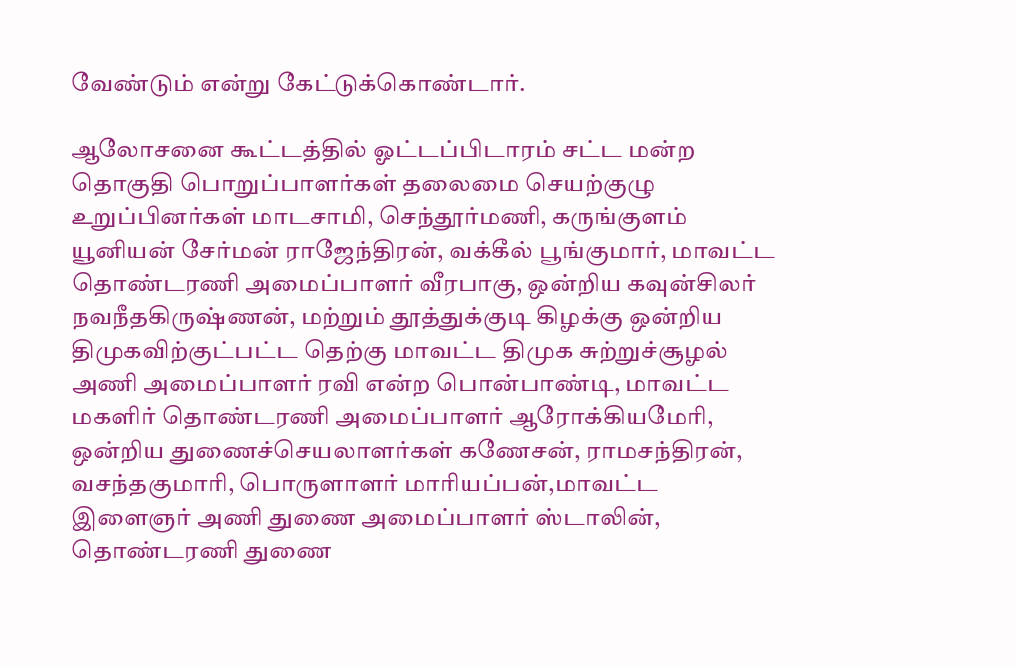வேண்டும் என்று கேட்டுக்கொண்டார்.

ஆலோசனை கூட்டத்தில் ஓட்டப்பிடாரம் சட்ட மன்ற தொகுதி பொறுப்பாளர்கள் தலைமை செயற்குழு உறுப்பினர்கள் மாடசாமி, செந்தூர்மணி, கருங்குளம் யூனியன் சேர்மன் ராஜேந்திரன், வக்கீல் பூங்குமார், மாவட்ட தொண்டரணி அமைப்பாளர் வீரபாகு, ஒன்றிய கவுன்சிலர் நவநீதகிருஷ்ணன், மற்றும் தூத்துக்குடி கிழக்கு ஒன்றிய திமுகவிற்குட்பட்ட தெற்கு மாவட்ட திமுக சுற்றுச்சூழல் அணி அமைப்பாளர் ரவி என்ற பொன்பாண்டி, மாவட்ட மகளிர் தொண்டரணி அமைப்பாளர் ஆரோக்கியமேரி, ஒன்றிய துணைச்செயலாளர்கள் கணேசன், ராமசந்திரன், வசந்தகுமாரி, பொருளாளர் மாரியப்பன்,மாவட்ட இளைஞர் அணி துணை அமைப்பாளர் ஸ்டாலின், தொண்டரணி துணை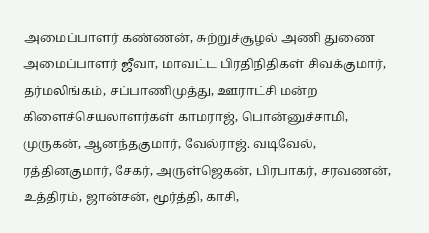அமைப்பாளர் கண்ணன், சுற்றுச்சூழல் அணி துணை அமைப்பாளர் ஜீவா, மாவட்ட பிரதிநிதிகள் சிவக்குமார், தர்மலிங்கம், சப்பாணிமுத்து, ஊராட்சி மன்ற கிளைச்செயலாளர்கள் காமராஜ், பொன்னுச்சாமி, முருகன், ஆனந்தகுமார், வேல்ராஜ். வடிவேல், ரத்தினகுமார், சேகர், அருள்ஜெகன், பிரபாகர், சரவணன், உத்திரம், ஜான்சன், மூர்த்தி, காசி,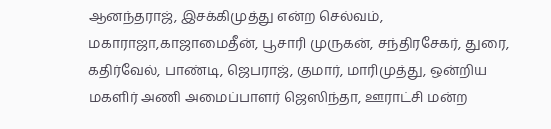ஆனந்தராஜ், இசக்கிமுத்து என்ற செல்வம், மகாராஜா,காஜாமைதீன், பூசாரி முருகன், சந்திரசேகர், துரை, கதிர்வேல், பாண்டி, ஜெபராஜ், குமார், மாரிமுத்து, ஒன்றிய மகளிர் அணி அமைப்பாளர் ஜெஸிந்தா, ஊராட்சி மன்ற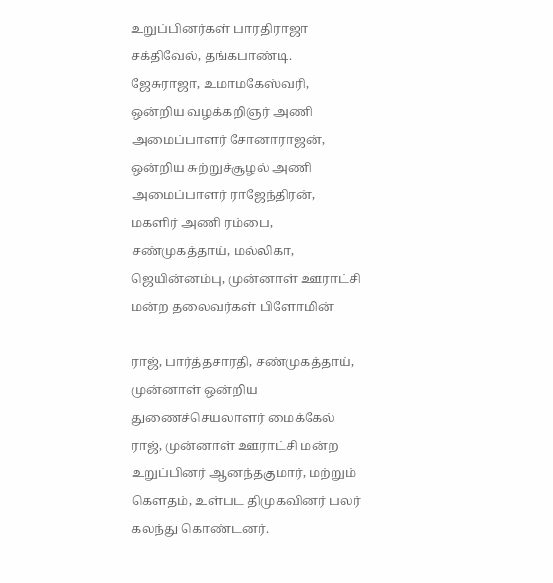உறுப்பினர்கள் பாரதிராஜா சக்திவேல், தங்கபாண்டி. ஜேசுராஜா, உமாமகேஸ்வரி, ஒன்றிய வழக்கறிஞர் அணி அமைப்பாளர் சோனாராஜன், ஒன்றிய சுற்றுச்சூழல் அணி அமைப்பாளர் ராஜேந்திரன், மகளிர் அணி ரம்பை, சண்முகத்தாய், மல்லிகா, ஜெயின்னம்பு, முன்னாள் ஊராட்சி மன்ற தலைவர்கள் பிளோமின்

ராஜ், பார்த்தசாரதி, சண்முகத்தாய், முன்னாள் ஒன்றிய துணைச்செயலாளர் மைக்கேல் ராஜ், முன்னாள் ஊராட்சி மன்ற உறுப்பினர் ஆனந்தகுமார், மற்றும் கௌதம், உள்பட திமுகவினர் பலர் கலந்து கொண்டனர்.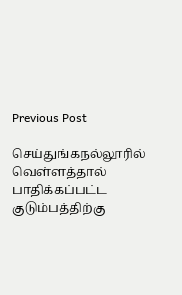Previous Post

செய்துங்கநல்லூரில் வெள்ளத்தால் பாதிக்கப்பட்ட குடும்பத்திற்கு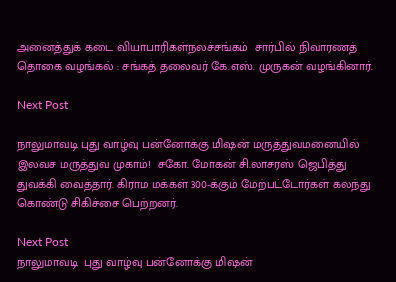அனைத்துக் கடை வியாபாரிகள்நலச்சங்கம்  சார்பில் நிவாரணத் தொகை வழங்கல் : சங்கத் தலைவர் கே.எஸ். முருகன் வழங்கினார்.

Next Post

நாலுமாவடி புது வாழ்வு பன்னோக்கு மிஷன் மருத்துவமனையில் இலவச மருத்துவ முகாம்!  சகோ. மோகன் சி.லாசரஸ் ஜெபித்து துவக்கி வைத்தார். கிராம மக்கள் 300-க்கும் மேற்பட்டோர்கள் கலந்து கொண்டு சிகிச்சை பெற்றனர்.

Next Post
நாலுமாவடி  புது வாழ்வு பன்னோக்கு மிஷன்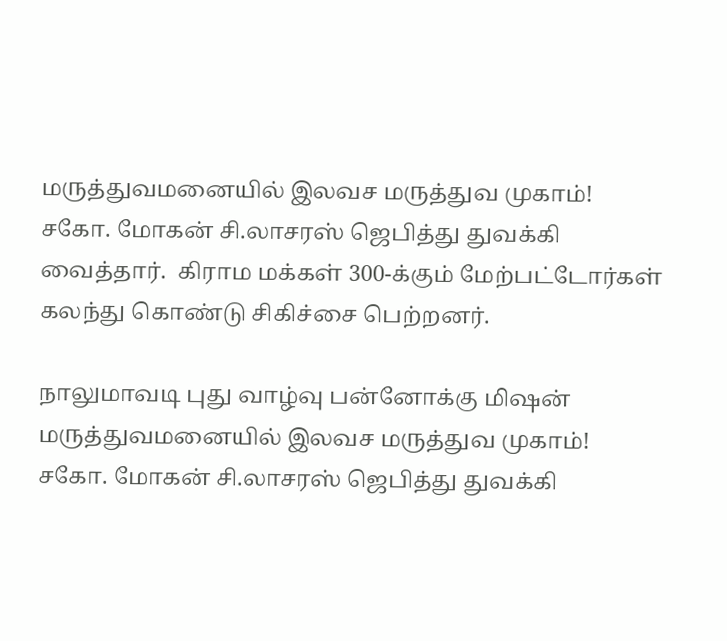மருத்துவமனையில் இலவச மருத்துவ முகாம்!   சகோ. மோகன் சி.லாசரஸ் ஜெபித்து துவக்கி வைத்தார்.  கிராம மக்கள் 300-க்கும் மேற்பட்டோர்கள் கலந்து கொண்டு சிகிச்சை பெற்றனர்.

நாலுமாவடி புது வாழ்வு பன்னோக்கு மிஷன் மருத்துவமனையில் இலவச மருத்துவ முகாம்!  சகோ. மோகன் சி.லாசரஸ் ஜெபித்து துவக்கி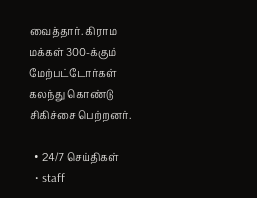வைத்தார். கிராம மக்கள் 300-க்கும் மேற்பட்டோர்கள் கலந்து கொண்டு சிகிச்சை பெற்றனர்.

  • 24/7 செய்திகள்
  • staff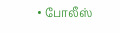• போலீஸ்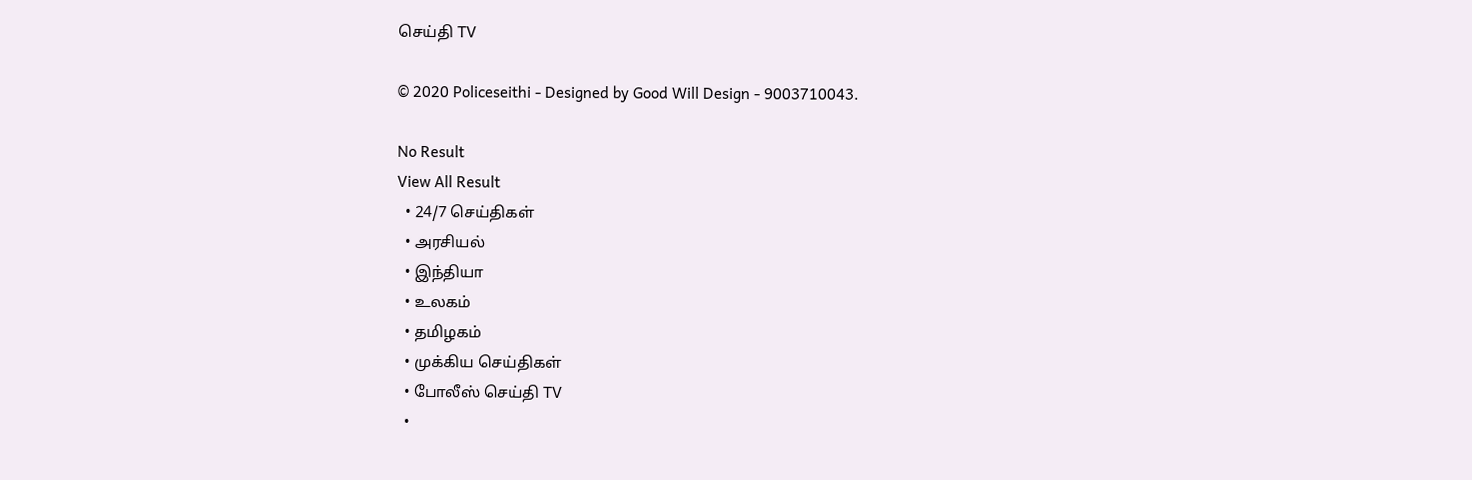செய்தி TV

© 2020 Policeseithi - Designed by Good Will Design - 9003710043.

No Result
View All Result
  • 24/7 செய்திகள்
  • அரசியல்
  • இந்தியா
  • உலகம்
  • தமிழகம்
  • முக்கிய செய்திகள்
  • போலீஸ் செய்தி TV
  •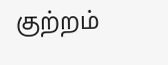குற்றம்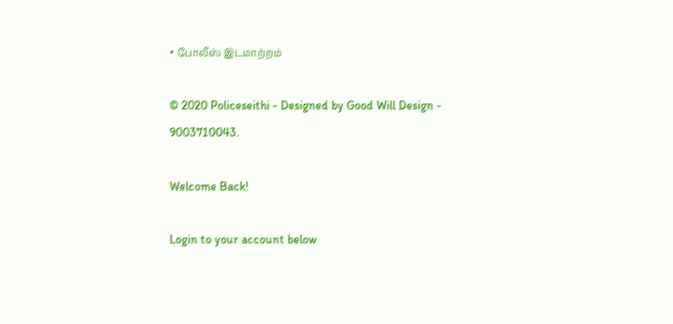• போலீஸ் இடமாற்றம்

© 2020 Policeseithi - Designed by Good Will Design - 9003710043.

Welcome Back!

Login to your account below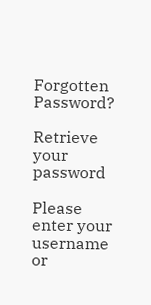Forgotten Password?

Retrieve your password

Please enter your username or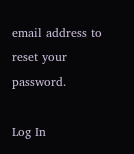email address to reset your password.

Log In